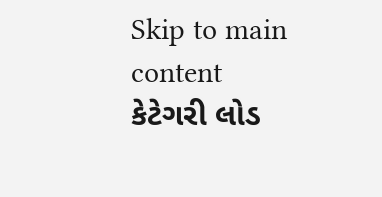Skip to main content
કેટેગરી લોડ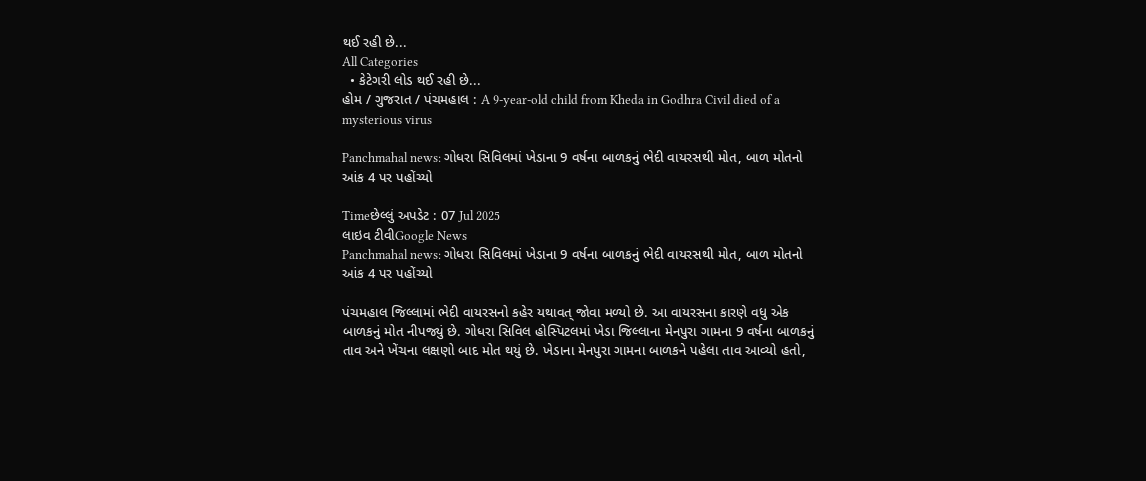થઈ રહી છે...
All Categories
  • કેટેગરી લોડ થઈ રહી છે...
હોમ / ગુજરાત / પંચમહાલ : A 9-year-old child from Kheda in Godhra Civil died of a mysterious virus

Panchmahal news: ગોધરા સિવિલમાં ખેડાના 9 વર્ષના બાળકનું ભેદી વાયરસથી મોત, બાળ મોતનો આંક 4 પર પહોંચ્યો

Timeછેલ્લું અપડેટ : 07 Jul 2025
લાઇવ ટીવીGoogle News
Panchmahal news: ગોધરા સિવિલમાં ખેડાના 9 વર્ષના બાળકનું ભેદી વાયરસથી મોત, બાળ મોતનો આંક 4 પર પહોંચ્યો

પંચમહાલ જિલ્લામાં ભેદી વાયરસનો કહેર યથાવત્ જોવા મળ્યો છે. આ વાયરસના કારણે વધુ એક બાળકનું મોત નીપજ્યું છે. ગોધરા સિવિલ હોસ્પિટલમાં ખેડા જિલ્લાના મેનપુરા ગામના 9 વર્ષના બાળકનું તાવ અને ખેંચના લક્ષણો બાદ મોત થયું છે. ખેડાના મેનપુરા ગામના બાળકને પહેલા તાવ આવ્યો હતો,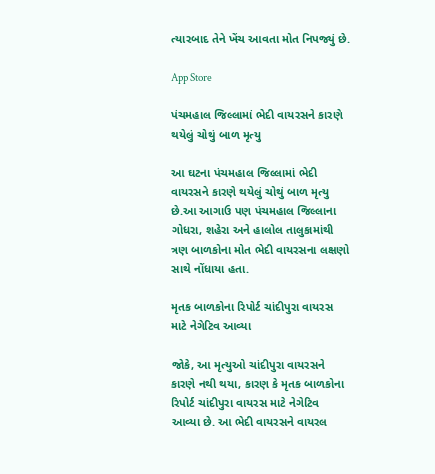ત્યારબાદ તેને ખેંચ આવતા મોત નિપજ્યું છે.

App Store

પંચમહાલ જિલ્લામાં ભેદી વાયરસને કારણે થયેલું ચોથું બાળ મૃત્યુ

આ ઘટના પંચમહાલ જિલ્લામાં ભેદી વાયરસને કારણે થયેલું ચોથું બાળ મૃત્યુ છે.આ આગાઉ પણ પંચમહાલ જિલ્લાના ગોધરા, શહેરા અને હાલોલ તાલુકામાંથી ત્રણ બાળકોના મોત ભેદી વાયરસના લક્ષણો સાથે નોંધાયા હતા.

મૃતક બાળકોના રિપોર્ટ ચાંદીપુરા વાયરસ માટે નેગેટિવ આવ્યા

જોકે, આ મૃત્યુઓ ચાંદીપુરા વાયરસને કારણે નથી થયા, કારણ કે મૃતક બાળકોના રિપોર્ટ ચાંદીપુરા વાયરસ માટે નેગેટિવ આવ્યા છે. આ ભેદી વાયરસને વાયરલ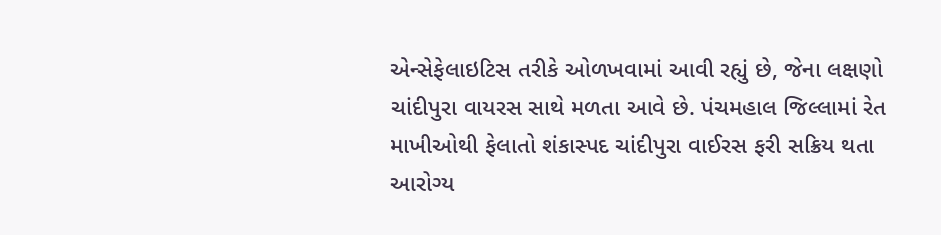એન્સેફેલાઇટિસ તરીકે ઓળખવામાં આવી રહ્યું છે, જેના લક્ષણો ચાંદીપુરા વાયરસ સાથે મળતા આવે છે. પંચમહાલ જિલ્લામાં રેત માખીઓથી ફેલાતો શંકાસ્પદ ચાંદીપુરા વાઈરસ ફરી સક્રિય થતા આરોગ્ય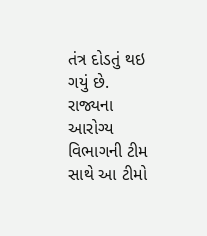તંત્ર દોડતું થઇ ગયું છે. રાજ્યના આરોગ્ય વિભાગની ટીમ સાથે આ ટીમો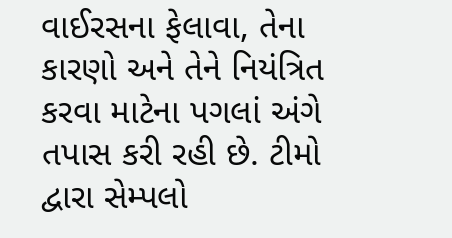વાઈરસના ફેલાવા, તેના કારણો અને તેને નિયંત્રિત કરવા માટેના પગલાં અંગે તપાસ કરી રહી છે. ટીમો દ્વારા સેમ્પલો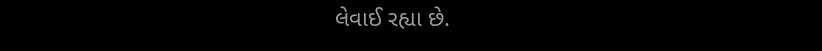લેવાઈ રહ્યા છે.